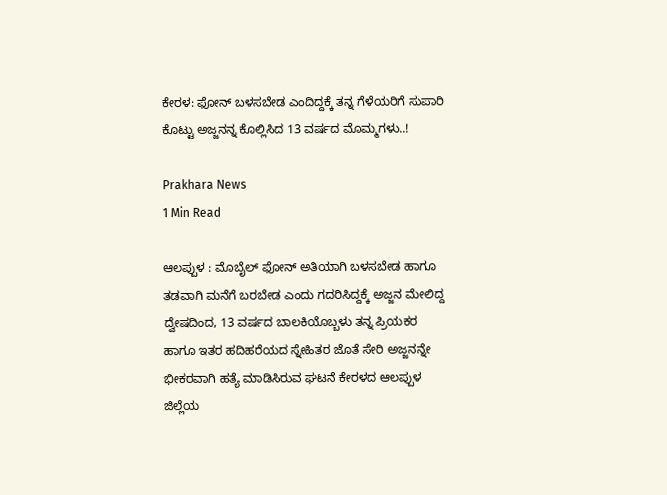ಕೇರಳ: ಫೋನ್ ಬಳಸಬೇಡ ಎಂದಿದ್ದಕ್ಕೆ ತನ್ನ ಗೆಳೆಯರಿಗೆ ಸುಪಾರಿ ಕೊಟ್ಟು ಅಜ್ಜನನ್ನ ಕೊಲ್ಲಿಸಿದ 13 ವರ್ಷದ ಮೊಮ್ಮಗಳು..!

Prakhara News
1 Min Read

ಆಲಪ್ಪುಳ : ಮೊಬೈಲ್ ಫೋನ್ ಅತಿಯಾಗಿ ಬಳಸಬೇಡ ಹಾಗೂ ತಡವಾಗಿ ಮನೆಗೆ ಬರಬೇಡ ಎಂದು ಗದರಿಸಿದ್ದಕ್ಕೆ ಅಜ್ಜನ ಮೇಲಿದ್ದ ದ್ವೇಷದಿಂದ, 13 ವರ್ಷದ ಬಾಲಕಿಯೊಬ್ಬಳು ತನ್ನ ಪ್ರಿಯಕರ ಹಾಗೂ ಇತರ ಹದಿಹರೆಯದ ಸ್ನೇಹಿತರ ಜೊತೆ ಸೇರಿ ಅಜ್ಜನನ್ನೇ ಭೀಕರವಾಗಿ ಹತ್ಯೆ ಮಾಡಿಸಿರುವ ಘಟನೆ ಕೇರಳದ ಆಲಪ್ಪುಳ ಜಿಲ್ಲೆಯ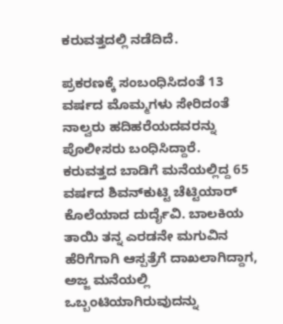ಕರುವತ್ತದಲ್ಲಿ ನಡೆದಿದೆ.

ಪ್ರಕರಣಕ್ಕೆ ಸಂಬಂಧಿಸಿದಂತೆ 13 ವರ್ಷದ ಮೊಮ್ಮಗಳು ಸೇರಿದಂತೆ ನಾಲ್ವರು ಹದಿಹರೆಯದವರನ್ನು ಪೊಲೀಸರು ಬಂಧಿಸಿದ್ದಾರೆ. ಕರುವತ್ತದ ಬಾಡಿಗೆ ಮನೆಯಲ್ಲಿದ್ದ 65 ವರ್ಷದ ಶಿವನ್‌ಕುಟ್ಟಿ ಚೆಟ್ಟಿಯಾರ್ ಕೊಲೆಯಾದ ದುರ್ದೈವಿ. ಬಾಲಕಿಯ ತಾಯಿ ತನ್ನ ಎರಡನೇ ಮಗುವಿನ ಹೆರಿಗೆಗಾಗಿ ಆಸ್ಪತ್ರೆಗೆ ದಾಖಲಾಗಿದ್ದಾಗ, ಅಜ್ಜ ಮನೆಯಲ್ಲಿ ಒಬ್ಬಂಟಿಯಾಗಿರುವುದನ್ನು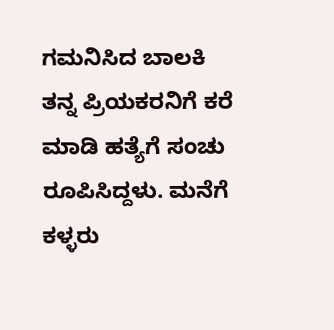ಗಮನಿಸಿದ ಬಾಲಕಿ ತನ್ನ ಪ್ರಿಯಕರನಿಗೆ ಕರೆ ಮಾಡಿ ಹತ್ಯೆಗೆ ಸಂಚು ರೂಪಿಸಿದ್ದಳು. ಮನೆಗೆ ಕಳ್ಳರು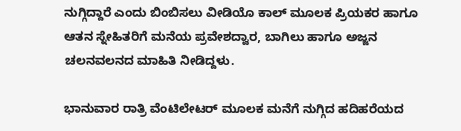ನುಗ್ಗಿದ್ದಾರೆ ಎಂದು ಬಿಂಬಿಸಲು ವೀಡಿಯೊ ಕಾಲ್ ಮೂಲಕ ಪ್ರಿಯಕರ ಹಾಗೂ ಆತನ ಸ್ನೇಹಿತರಿಗೆ ಮನೆಯ ಪ್ರವೇಶದ್ವಾರ, ಬಾಗಿಲು ಹಾಗೂ ಅಜ್ಜನ ಚಲನವಲನದ ಮಾಹಿತಿ ನೀಡಿದ್ದಳು.

ಭಾನುವಾರ ರಾತ್ರಿ ವೆಂಟಿಲೇಟರ್ ಮೂಲಕ ಮನೆಗೆ ನುಗ್ಗಿದ ಹದಿಹರೆಯದ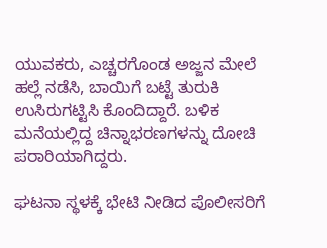ಯುವಕರು, ಎಚ್ಚರಗೊಂಡ ಅಜ್ಜನ ಮೇಲೆ ಹಲ್ಲೆ ನಡೆಸಿ, ಬಾಯಿಗೆ ಬಟ್ಟೆ ತುರುಕಿ ಉಸಿರುಗಟ್ಟಿಸಿ ಕೊಂದಿದ್ದಾರೆ. ಬಳಿಕ ಮನೆಯಲ್ಲಿದ್ದ ಚಿನ್ನಾಭರಣಗಳನ್ನು ದೋಚಿ ಪರಾರಿಯಾಗಿದ್ದರು.

ಘಟನಾ ಸ್ಥಳಕ್ಕೆ ಭೇಟಿ ನೀಡಿದ ಪೊಲೀಸರಿಗೆ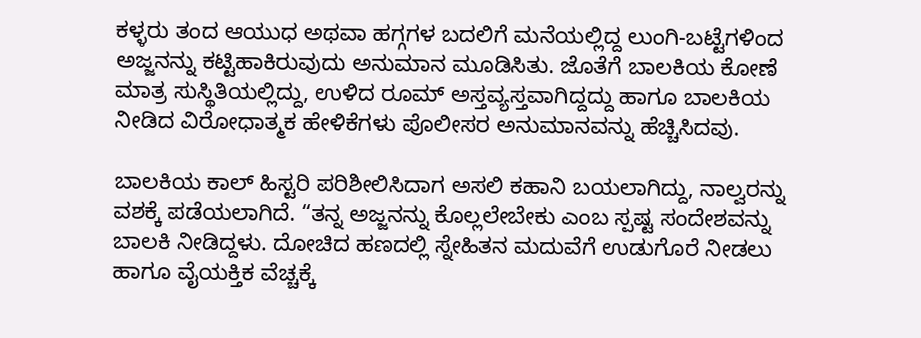ಕಳ್ಳರು ತಂದ ಆಯುಧ ಅಥವಾ ಹಗ್ಗಗಳ ಬದಲಿಗೆ ಮನೆಯಲ್ಲಿದ್ದ ಲುಂಗಿ-ಬಟ್ಟೆಗಳಿಂದ ಅಜ್ಜನನ್ನು ಕಟ್ಟಿಹಾಕಿರುವುದು ಅನುಮಾನ ಮೂಡಿಸಿತು. ಜೊತೆಗೆ ಬಾಲಕಿಯ ಕೋಣೆ ಮಾತ್ರ ಸುಸ್ಥಿತಿಯಲ್ಲಿದ್ದು, ಉಳಿದ ರೂಮ್ ಅಸ್ತವ್ಯಸ್ತವಾಗಿದ್ದದ್ದು ಹಾಗೂ ಬಾಲಕಿಯ ನೀಡಿದ ವಿರೋಧಾತ್ಮಕ ಹೇಳಿಕೆಗಳು ಪೊಲೀಸರ ಅನುಮಾನವನ್ನು ಹೆಚ್ಚಿಸಿದವು.

ಬಾಲಕಿಯ ಕಾಲ್ ಹಿಸ್ಟರಿ ಪರಿಶೀಲಿಸಿದಾಗ ಅಸಲಿ ಕಹಾನಿ ಬಯಲಾಗಿದ್ದು, ನಾಲ್ವರನ್ನು ವಶಕ್ಕೆ ಪಡೆಯಲಾಗಿದೆ. “ತನ್ನ ಅಜ್ಜನನ್ನು ಕೊಲ್ಲಲೇಬೇಕು ಎಂಬ ಸ್ಪಷ್ಟ ಸಂದೇಶವನ್ನು ಬಾಲಕಿ ನೀಡಿದ್ದಳು. ದೋಚಿದ ಹಣದಲ್ಲಿ ಸ್ನೇಹಿತನ ಮದುವೆಗೆ ಉಡುಗೊರೆ ನೀಡಲು ಹಾಗೂ ವೈಯಕ್ತಿಕ ವೆಚ್ಚಕ್ಕೆ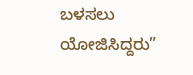ಬಳಸಲು ಯೋಜಿಸಿದ್ದರು”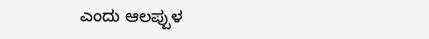ಎಂದು ಆಲಪ್ಪುಳ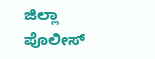ಜಿಲ್ಲಾ ಪೊಲೀಸ್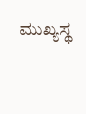ಮುಖ್ಯಸ್ಥ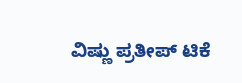ವಿಷ್ಣು ಪ್ರತೀಪ್ ಟಿಕೆ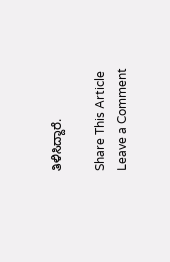ತಿಳಿಸಿದ್ದಾರೆ.

Share This Article
Leave a Comment